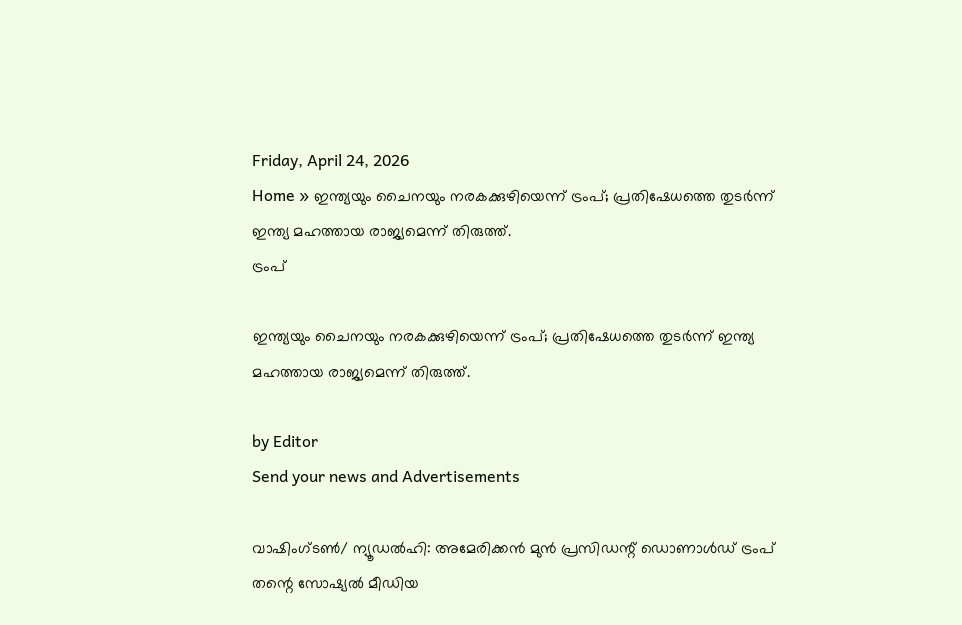Friday, April 24, 2026
Home » ഇന്ത്യയും ചൈനയും നരകക്കുഴിയെന്ന് ട്രംപ്; പ്രതിഷേധത്തെ തുടർന്ന് ഇന്ത്യ മഹത്തായ രാജ്യമെന്ന് തിരുത്ത്.
ട്രംപ്

ഇന്ത്യയും ചൈനയും നരകക്കുഴിയെന്ന് ട്രംപ്; പ്രതിഷേധത്തെ തുടർന്ന് ഇന്ത്യ മഹത്തായ രാജ്യമെന്ന് തിരുത്ത്.

by Editor
Send your news and Advertisements

വാഷിംഗ്‌ടൺ/ ന്യൂഡൽഹി: അമേരിക്കൻ മുൻ പ്രസിഡന്റ് ഡൊണാൾഡ് ട്രംപ് തന്റെ സോഷ്യൽ മീഡിയ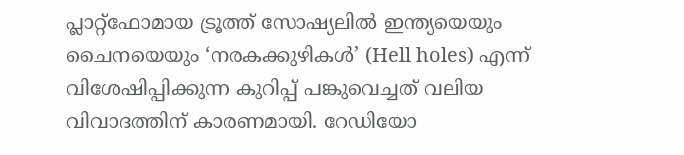പ്ലാറ്റ്‌ഫോമായ ട്രൂത്ത് സോഷ്യലിൽ ഇന്ത്യയെയും ചൈനയെയും ‘നരകക്കുഴികൾ’ (Hell holes) എന്ന് വിശേഷിപ്പിക്കുന്ന കുറിപ്പ് പങ്കുവെച്ചത് വലിയ വിവാദത്തിന് കാരണമായി. റേഡിയോ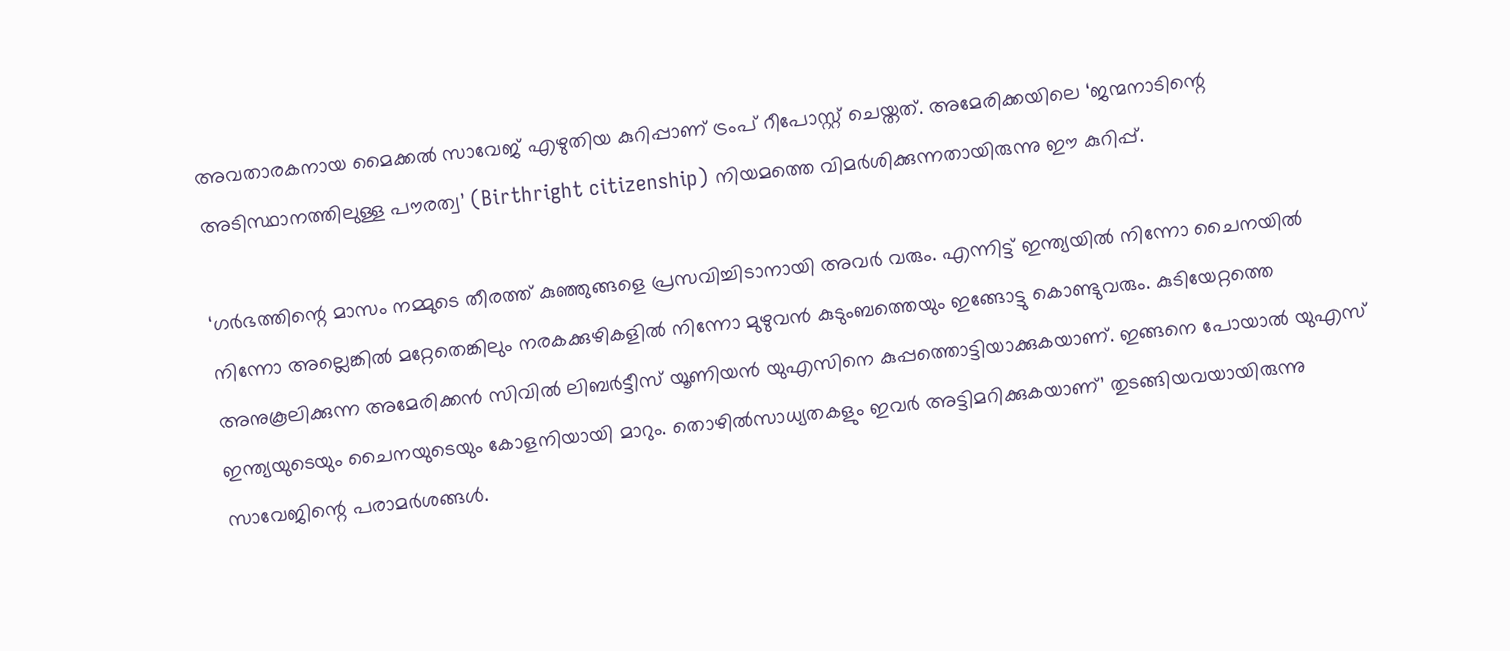അവതാരകനായ മൈക്കൽ സാവേജ് എഴുതിയ കുറിപ്പാണ് ട്രംപ് റീപോസ്റ്റ് ചെയ്തത്. അമേരിക്കയിലെ ‘ജന്മനാടിന്റെ അടിസ്ഥാനത്തിലുള്ള പൗരത്വ’ (Birthright citizenship) നിയമത്തെ വിമർശിക്കുന്നതായിരുന്നു ഈ കുറിപ്പ്.

‘ഗർഭത്തിന്റെ മാസം നമ്മുടെ തീരത്ത് കുഞ്ഞുങ്ങളെ പ്രസവിച്ചിടാനായി അവർ വരും. എന്നിട്ട് ഇന്ത്യയിൽ നിന്നോ ചൈനയിൽ നിന്നോ അല്ലെങ്കിൽ മറ്റേതെങ്കിലും നരകക്കുഴികളിൽ നിന്നോ മുഴുവൻ കുടുംബത്തെയും ഇങ്ങോട്ടു കൊണ്ടുവരും. കുടിയേറ്റത്തെ അനുകൂലിക്കുന്ന അമേരിക്കൻ സിവിൽ ലിബർട്ടീസ് യൂണിയൻ യുഎസിനെ കുപ്പത്തൊട്ടിയാക്കുകയാണ്. ഇങ്ങനെ പോയാൽ യുഎസ് ഇന്ത്യയുടെയും ചൈനയുടെയും കോളനിയായി മാറും. തൊഴിൽസാധ്യതകളും ഇവർ അട്ടിമറിക്കുകയാണ്’ തുടങ്ങിയവയായിരുന്നു സാവേജിന്റെ പരാമർശങ്ങൾ.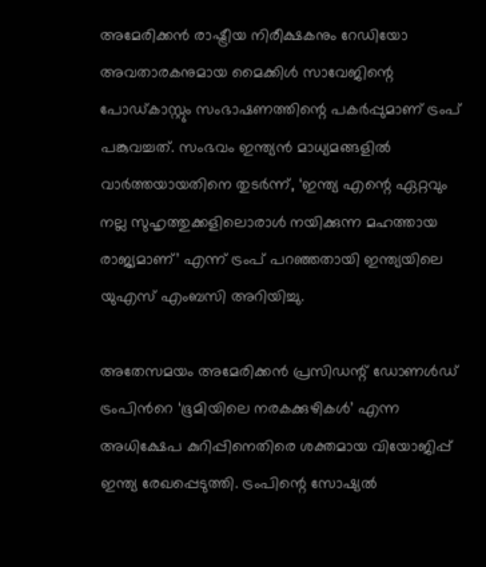അമേരിക്കൻ രാഷ്ട്രീയ നിരീക്ഷകനും റേഡിയോ അവതാരകനുമായ മൈക്കിൾ സാവേജിന്റെ പോഡ്കാസ്റ്റും സംഭാഷണത്തിന്റെ പകർപ്പുമാണ് ട്രംപ് പങ്കുവച്ചത്. സംഭവം ഇന്ത്യൻ മാധ്യമങ്ങളിൽ വാർത്തയായതിനെ തുടർന്ന്, ‘ഇന്ത്യ എന്റെ ഏറ്റവും നല്ല സുഹൃത്തുക്കളിലൊരാൾ നയിക്കുന്ന മഹത്തായ രാജ്യമാണ്’ എന്ന് ട്രംപ് പറഞ്ഞതായി ഇന്ത്യയിലെ യുഎസ് എംബസി അറിയിച്ചു.

അതേസമയം അമേരിക്കൻ പ്രസിഡന്റ് ഡോണൾഡ് ട്രംപിന്‍റെ ‘ഭൂമിയിലെ നരകക്കുഴികൾ’ എന്ന അധിക്ഷേപ കുറിപ്പിനെതിരെ ശക്തമായ വിയോജിപ്പ് ഇന്ത്യ രേഖപ്പെടുത്തി. ട്രംപിന്റെ സോഷ്യൽ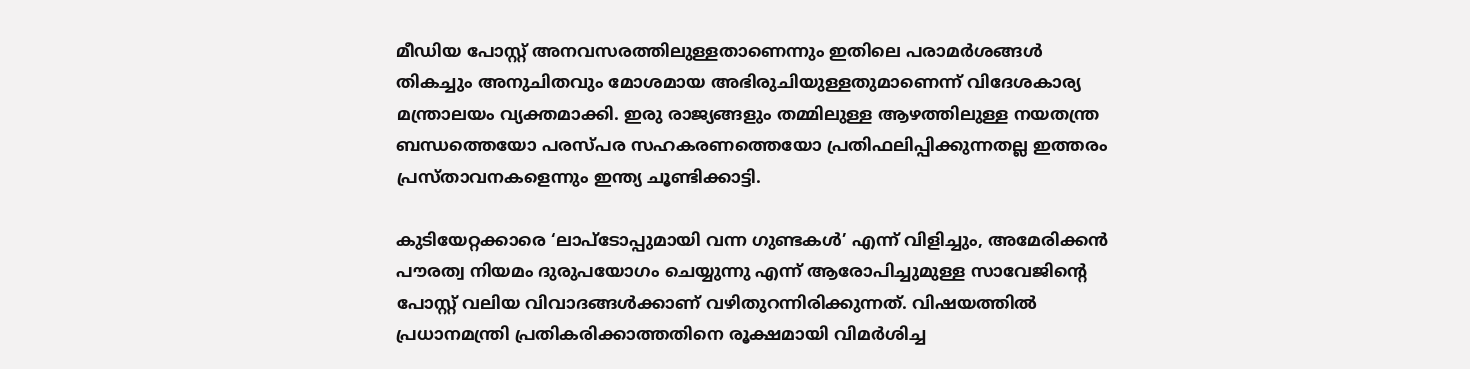മീഡിയ പോസ്റ്റ് അനവസരത്തിലുള്ളതാണെന്നും ഇതിലെ പരാമർശങ്ങൾ തികച്ചും അനുചിതവും മോശമായ അഭിരുചിയുള്ളതുമാണെന്ന് വിദേശകാര്യ മന്ത്രാലയം വ്യക്തമാക്കി. ഇരു രാജ്യങ്ങളും തമ്മിലുള്ള ആഴത്തിലുള്ള നയതന്ത്ര ബന്ധത്തെയോ പരസ്പര സഹകരണത്തെയോ പ്രതിഫലിപ്പിക്കുന്നതല്ല ഇത്തരം പ്രസ്താവനകളെന്നും ഇന്ത്യ ചൂണ്ടിക്കാട്ടി.

കുടിയേറ്റക്കാരെ ‘ലാപ്ടോപ്പുമായി വന്ന ഗുണ്ടകൾ’ എന്ന് വിളിച്ചും, അമേരിക്കൻ പൗരത്വ നിയമം ദുരുപയോഗം ചെയ്യുന്നു എന്ന് ആരോപിച്ചുമുള്ള സാവേജിന്റെ പോസ്റ്റ് വലിയ വിവാദങ്ങൾക്കാണ് വഴിതുറന്നിരിക്കുന്നത്. വിഷയത്തിൽ പ്രധാനമന്ത്രി പ്രതികരിക്കാത്തതിനെ രൂക്ഷമായി വിമർശിച്ച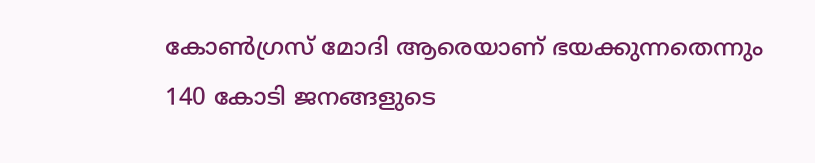കോൺഗ്രസ് മോദി ആരെയാണ് ഭയക്കുന്നതെന്നും 140 കോടി ജനങ്ങളുടെ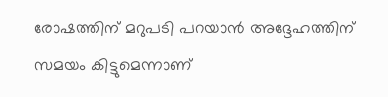രോഷത്തിന് മറുപടി പറയാൻ അദ്ദേഹത്തിന് സമയം കിട്ടുമെന്നാണ്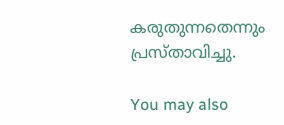കരുതുന്നതെന്നും പ്രസ്താവിച്ചു.

You may also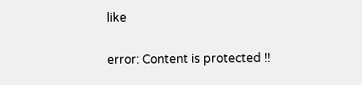like

error: Content is protected !!